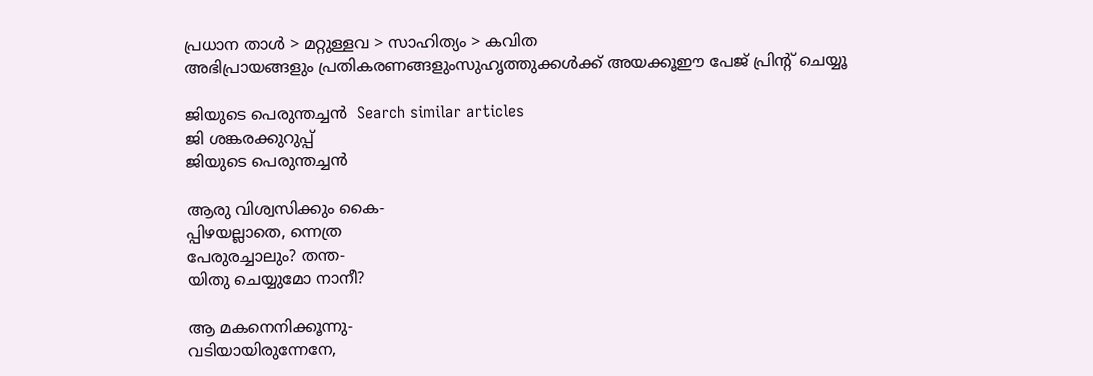പ്രധാന താള്‍ > മറ്റുള്ളവ > സാഹിത്യം > കവിത
അഭിപ്രായങ്ങളും പ്രതികരണങ്ങളുംസുഹൃത്തുക്കള്‍ക്ക് അയക്കൂഈ പേജ് പ്രിന്‍റ് ചെയ്യൂ

ജിയുടെ പെരുന്തച്ചന്‍  Search similar articles
ജി ശങ്കരക്കുറുപ്പ്
ജിയുടെ പെരുന്തച്ചന്‍

ആരു വിശ്വസിക്കും കൈ-
പ്പിഴയല്ലാതെ, ന്നെത്ര
പേരുരച്ചാലും? തന്ത-
യിതു ചെയ്യുമോ നാനീ?

ആ മകനെനിക്കൂന്നു-
വടിയായിരുന്നേനേ,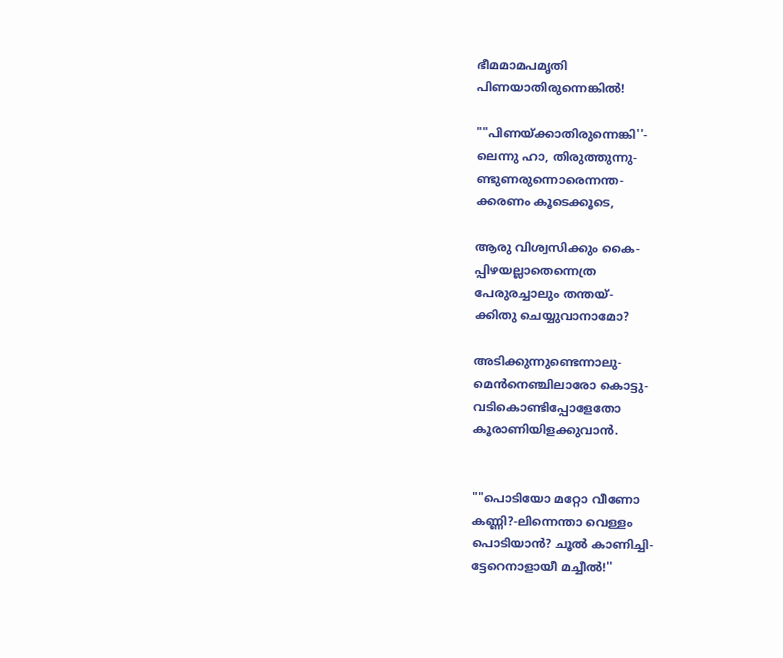ഭീമമാമപമൃതി
പിണയാതിരുന്നെങ്കില്‍!

""പിണയ്ക്കാതിരുന്നെങ്കി''-
ലെന്നു ഹാ, തിരുത്തുന്നു-
ണ്ടുണരുന്നൊരെന്നന്ത-
ക്കരണം കൂടെക്കൂടെ,

ആരു വിശ്വസിക്കും കൈ-
പ്പിഴയല്ലാതെന്നെത്ര
പേരുരച്ചാലും തന്തയ്-
ക്കിതു ചെയ്യുവാനാമോ?

അടിക്കുന്നുണ്ടെന്നാലു-
മെന്‍നെഞ്ചിലാരോ കൊട്ടു-
വടികൊണ്ടിപ്പോളേതോ
കൂരാണിയിളക്കുവാന്‍.


""പൊടിയോ മറ്റോ വീണോ
കണ്ണി?-ലിന്നെന്താ വെള്ളം
പൊടിയാന്‍? ചൂല്‍ കാണിച്ചി-
ട്ടേറെനാളായീ മച്ചീല്‍!''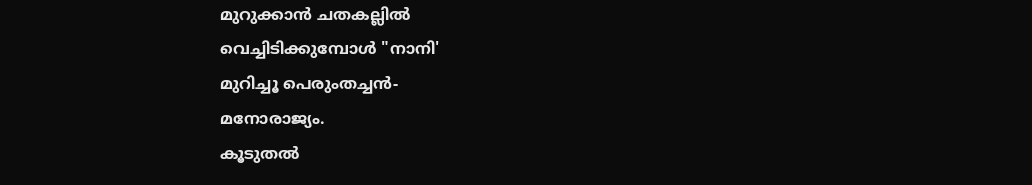മുറുക്കാന്‍ ചതകല്ലില്‍
വെച്ചിടിക്കുമ്പോള്‍ "നാനി'
മുറിച്ചൂ പെരുംതച്ചന്‍-
മനോരാജ്യം.
കൂടുതല്‍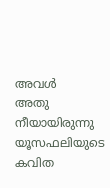അവള്‍
അതു നീയായിരുന്നു
യൂസഫലിയുടെ കവിത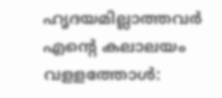ഹൃദയമില്ലാത്തവര്‍
എന്‍റെ കലാലയം
വളളത്തോള്‍: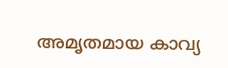അമൃതമായ കാവ്യ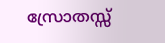സ്രോതസ്സ്